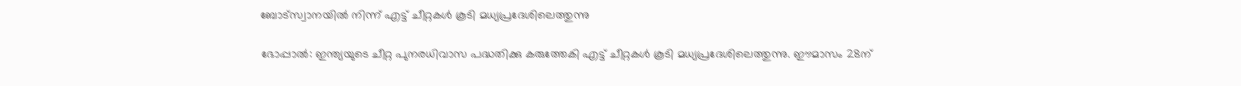ബോട്സ്വാനയിൽ നിന്ന് എട്ട് ചീറ്റകൾ കൂടി മധ്യപ്രദേശിലെത്തുന്നു

ഭോപ്പാൽ: ഇന്ത്യയുടെ ചീറ്റ പുനരധിവാസ പദ്ധതിക്കു കരുത്തേകി എട്ട് ചീറ്റകൾ കൂടി മധ്യപ്രദേശിലെത്തുന്നു. ഈമാസം 28ന്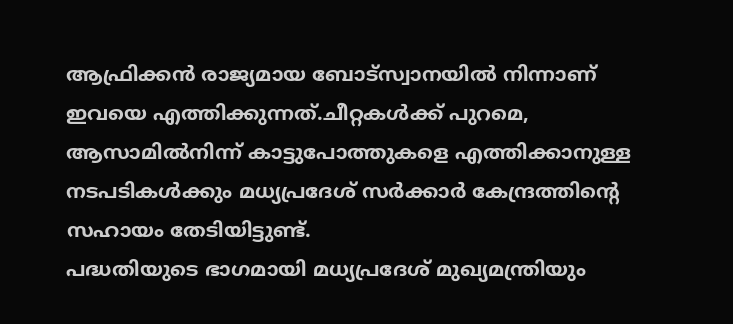ആഫ്രിക്കൻ രാജ്യമായ ബോട്സ്വാനയിൽ നിന്നാണ് ഇവയെ എത്തിക്കുന്നത്.ചീറ്റകൾക്ക് പുറമെ, ആസാമിൽനിന്ന് കാട്ടുപോത്തുകളെ എത്തിക്കാനുള്ള നടപടികൾക്കും മധ്യപ്രദേശ് സർക്കാർ കേന്ദ്രത്തിന്റെ സഹായം തേടിയിട്ടുണ്ട്.
പദ്ധതിയുടെ ഭാഗമായി മധ്യപ്രദേശ് മുഖ്യമന്ത്രിയും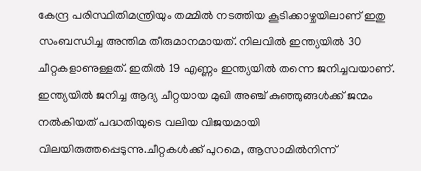കേന്ദ്ര പരിസ്ഥിതിമന്ത്രിയും തമ്മിൽ നടത്തിയ കൂടിക്കാഴ്ചയിലാണ് ഇതു സംബന്ധിച്ച അന്തിമ തീരുമാനമായത്. നിലവിൽ ഇന്ത്യയിൽ 30 ചീറ്റകളാണുള്ളത്. ഇതിൽ 19 എണ്ണം ഇന്ത്യയിൽ തന്നെ ജനിച്ചവയാണ്.
ഇന്ത്യയിൽ ജനിച്ച ആദ്യ ചീറ്റയായ മുഖി അഞ്ച് കുഞ്ഞുങ്ങൾക്ക് ജന്മം നൽകിയത് പദ്ധതിയുടെ വലിയ വിജയമായി വിലയിരുത്തപ്പെടുന്നു.ചീറ്റകൾക്ക് പുറമെ, ആസാമിൽനിന്ന്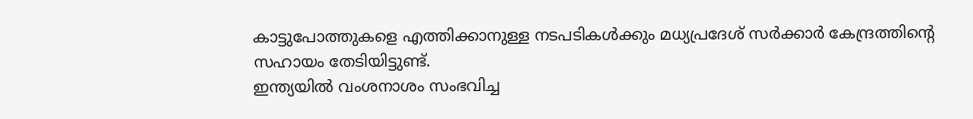കാട്ടുപോത്തുകളെ എത്തിക്കാനുള്ള നടപടികൾക്കും മധ്യപ്രദേശ് സർക്കാർ കേന്ദ്രത്തിന്റെ സഹായം തേടിയിട്ടുണ്ട്.
ഇന്ത്യയിൽ വംശനാശം സംഭവിച്ച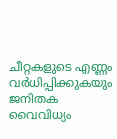ചീറ്റകളുടെ എണ്ണം വർധിപ്പിക്കുകയും ജനിതക വൈവിധ്യം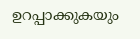ഉറപ്പാക്കുകയും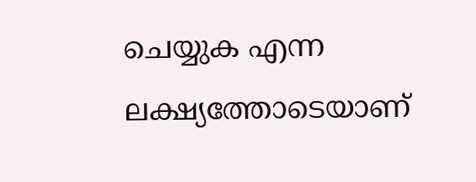ചെയ്യുക എന്ന ലക്ഷ്യത്തോടെയാണ്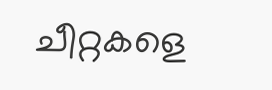ചീറ്റകളെ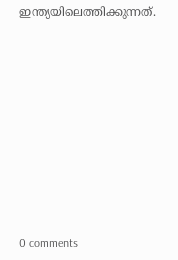ഇന്ത്യയിലെത്തിക്കുന്നത്.










0 comments